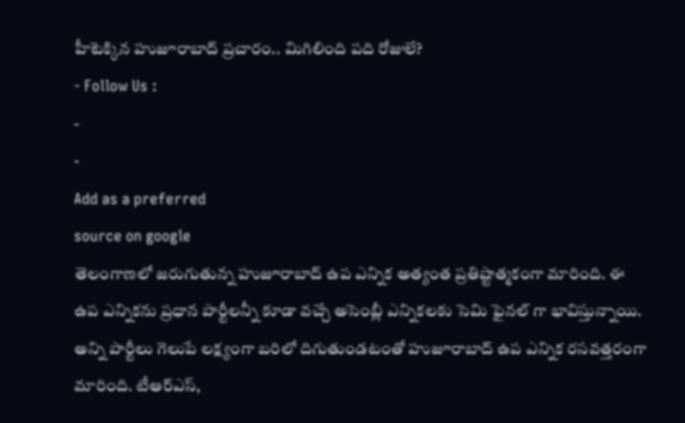హీటెక్కిన హుజూరాబాద్ ప్రచారం.. మిగిలింది పది రోజులే?
- Follow Us :
-
-
Add as a preferred
source on google
తెలంగాణలో జరుగుతున్న హుజూరాబాద్ ఉప ఎన్నిక అత్యంత ప్రతిష్టాత్మకంగా మారింది. ఈ ఉప ఎన్నికను ప్రధాన పార్టీలన్నీ కూడా వచ్చే అసెంబ్లీ ఎన్నికలకు సెమి ఫైనల్ గా భావిస్తున్నాయి. అన్ని పార్టీలు గెలుపే లక్ష్యంగా బరిలో దిగుతుండటంతో హుజూరాబాద్ ఉప ఎన్నిక రసవత్తరంగా మారింది. టీఆర్ఎస్,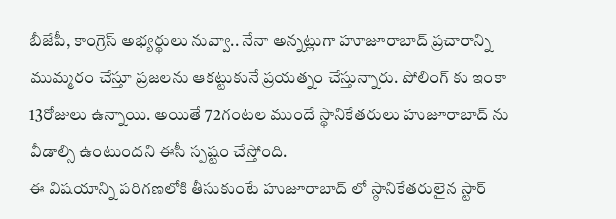బీజేపీ, కాంగ్రెస్ అభ్యర్థులు నువ్వా.. నేనా అన్నట్లుగా హూజూరాబాద్ ప్రచారాన్ని ముమ్మరం చేస్తూ ప్రజలను ఆకట్టుకునే ప్రయత్నం చేస్తున్నారు. పోలింగ్ కు ఇంకా 13రోజులు ఉన్నాయి. అయితే 72గంటల ముందే స్థానికేతరులు హుజూరాబాద్ ను వీడాల్సి ఉంటుందని ఈసీ స్పష్టం చేస్తోంది.
ఈ విషయాన్ని పరిగణలోకి తీసుకుంటే హుజూరాబాద్ లో స్ఠానికేతరులైన స్టార్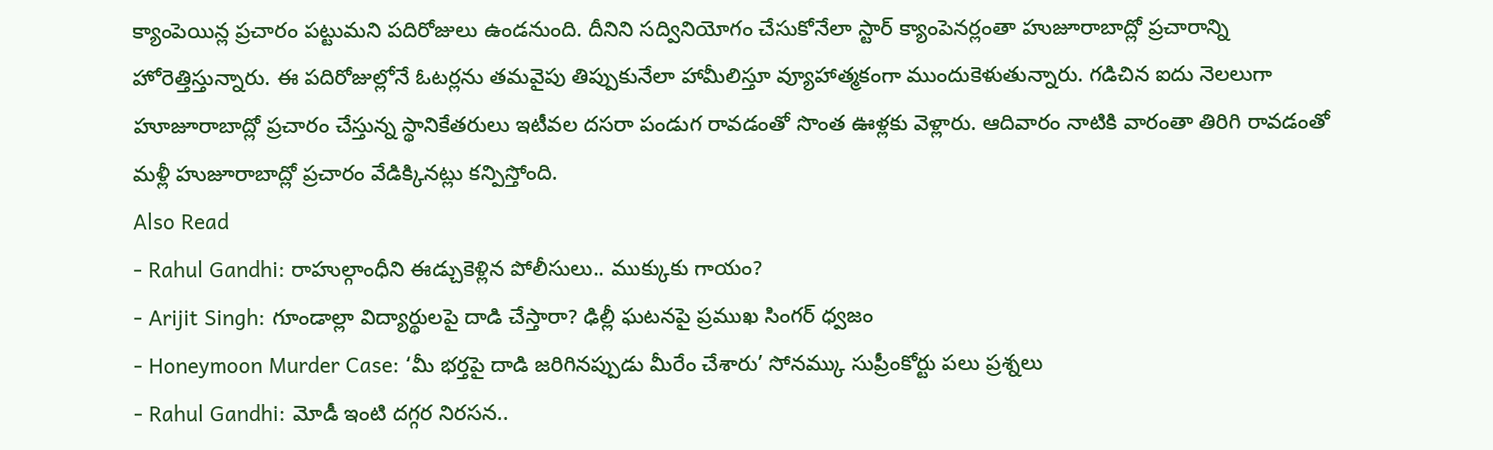క్యాంపెయిన్ల ప్రచారం పట్టుమని పదిరోజులు ఉండనుంది. దీనిని సద్వినియోగం చేసుకోనేలా స్టార్ క్యాంపెనర్లంతా హుజూరాబాద్లో ప్రచారాన్ని హోరెత్తిస్తున్నారు. ఈ పదిరోజుల్లోనే ఓటర్లను తమవైపు తిప్పుకునేలా హామీలిస్తూ వ్యూహాత్మకంగా ముందుకెళుతున్నారు. గడిచిన ఐదు నెలలుగా హూజూరాబాద్లో ప్రచారం చేస్తున్న స్థానికేతరులు ఇటీవల దసరా పండుగ రావడంతో సొంత ఊళ్లకు వెళ్లారు. ఆదివారం నాటికి వారంతా తిరిగి రావడంతో మళ్లీ హుజూరాబాద్లో ప్రచారం వేడిక్కినట్లు కన్పిస్తోంది.
Also Read
- Rahul Gandhi: రాహుల్గాంధీని ఈడ్చుకెళ్లిన పోలీసులు.. ముక్కుకు గాయం?
- Arijit Singh: గూండాల్లా విద్యార్థులపై దాడి చేస్తారా? ఢిల్లీ ఘటనపై ప్రముఖ సింగర్ ధ్వజం
- Honeymoon Murder Case: ‘మీ భర్తపై దాడి జరిగినప్పుడు మీరేం చేశారు’ సోనమ్కు సుప్రీంకోర్టు పలు ప్రశ్నలు
- Rahul Gandhi: మోడీ ఇంటి దగ్గర నిరసన..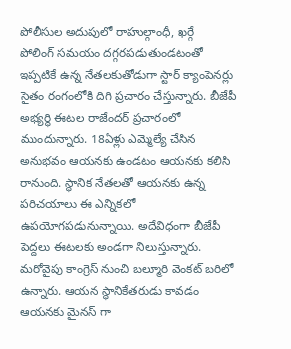పోలీసుల అదుపులో రాహుల్గాంధీ, ఖర్గే
పోలింగ్ సమయం దగ్గరపడుతుండటంతో ఇప్పటికే ఉన్న నేతలకుతోడుగా స్టార్ క్యాంపెనర్లు సైతం రంగంలోకి దిగి ప్రచారం చేస్తున్నారు. బీజేపీ అభ్యర్థి ఈటల రాజేందర్ ప్రచారంలో ముందున్నారు. 18ఏళ్లు ఎమ్మెల్యే చేసిన అనుభవం ఆయనకు ఉండటం ఆయనకు కలిసి రానుంది. స్థానిక నేతలతో ఆయనకు ఉన్న పరిచయాలు ఈ ఎన్నికలో ఉపయోగపడునున్నాయి. అదేవిధంగా బీజేపీ పెద్దలు ఈటలకు అండగా నిలుస్తున్నారు. మరోవైపు కాంగ్రెస్ నుంచి బల్మూరి వెంకట్ బరిలో ఉన్నారు. ఆయన స్థానికేతరుడు కావడం ఆయనకు మైనస్ గా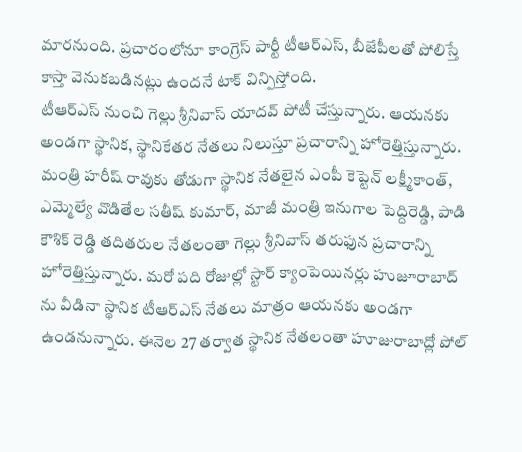మారనుంది. ప్రచారంలోనూ కాంగ్రెస్ పార్టీ టీఆర్ఎస్, బీజేపీలతో పోలిస్తే కాస్తా వెనుకబడినట్లు ఉందనే టాక్ విన్పిస్తోంది.
టీఆర్ఎస్ నుంచి గెల్లు శ్రీనివాస్ యాదవ్ పోటీ చేస్తున్నారు. ఆయనకు అండగా స్థానిక, స్థానికేతర నేతలు నిలుస్తూ ప్రచారాన్ని హోరెత్తిస్తున్నారు. మంత్రి హరీష్ రావుకు తోడుగా స్థానిక నేతలైన ఎంపీ కెప్టెన్ లక్ష్మీకాంత్, ఎమ్మెల్యే వొడితేల సతీష్ కుమార్, మాజీ మంత్రి ఇనుగాల పెద్దిరెడ్డి, పాడి కౌశిక్ రెడ్డి తదితరుల నేతలంతా గెల్లు శ్రీనివాస్ తరుఫున ప్రచారాన్ని హోరెత్తిస్తున్నారు. మరో పది రోజుల్లో స్టార్ క్యాంపెయినర్లు హుజూరాబాద్ ను వీడినా స్థానిక టీఆర్ఎస్ నేతలు మాత్రం ఆయనకు అండగా ఉండనున్నారు. ఈనెల 27 తర్వాత స్థానిక నేతలంతా హూజురాబాద్లో పోల్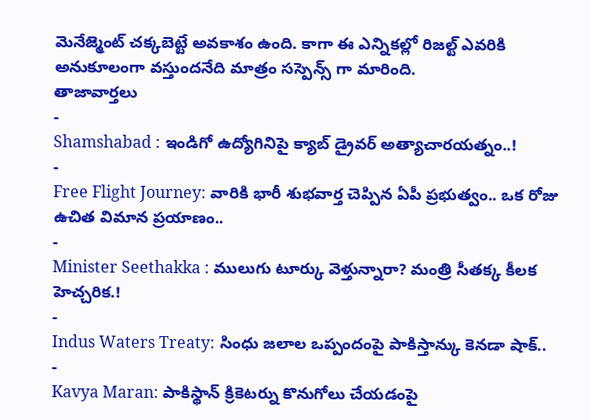మెనేజ్మెంట్ చక్కబెట్టే అవకాశం ఉంది. కాగా ఈ ఎన్నికల్లో రిజల్ట్ ఎవరికి అనుకూలంగా వస్తుందనేది మాత్రం సస్పెన్స్ గా మారింది.
తాజావార్తలు
-
Shamshabad : ఇండిగో ఉద్యోగినిపై క్యాబ్ డ్రైవర్ అత్యాచారయత్నం..!
-
Free Flight Journey: వారికి భారీ శుభవార్త చెప్పిన ఏపీ ప్రభుత్వం.. ఒక రోజు ఉచిత విమాన ప్రయాణం..
-
Minister Seethakka : ములుగు టూర్కు వెళ్తున్నారా? మంత్రి సీతక్క కీలక హెచ్చరిక.!
-
Indus Waters Treaty: సింధు జలాల ఒప్పందంపై పాకిస్తాన్కు కెనడా షాక్..
-
Kavya Maran: పాకిస్థాన్ క్రికెటర్ను కొనుగోలు చేయడంపై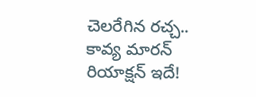చెలరేగిన రచ్చ.. కావ్య మారన్ రియాక్షన్ ఇదే!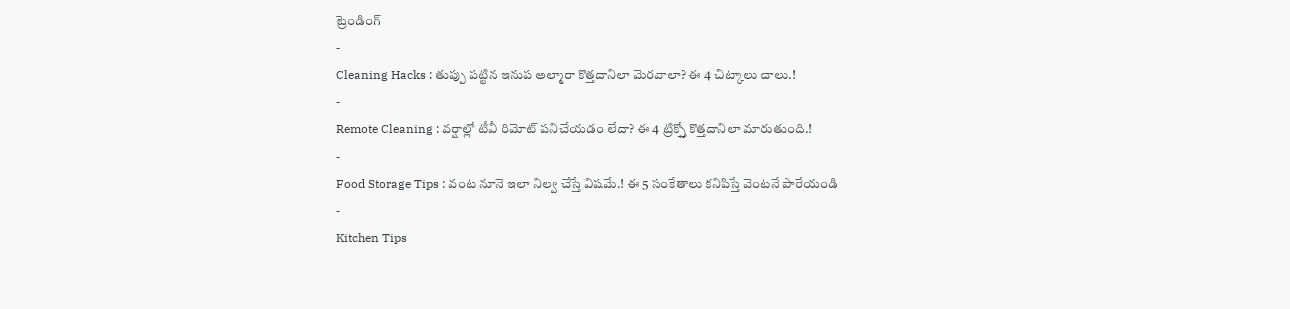ట్రెండింగ్
-
Cleaning Hacks : తుప్పు పట్టిన ఇనుప అల్మారా కొత్తదానిలా మెరవాలా? ఈ 4 చిట్కాలు చాలు.!
-
Remote Cleaning : వర్షాల్లో టీవీ రిమోట్ పనిచేయడం లేదా? ఈ 4 ట్రిక్స్తో కొత్తదానిలా మారుతుంది.!
-
Food Storage Tips : వంట నూనె ఇలా నిల్వ చేస్తే విషమే.! ఈ 5 సంకేతాలు కనిపిస్తే వెంటనే పారేయండి
-
Kitchen Tips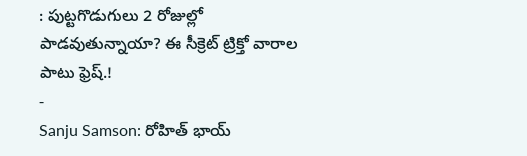: పుట్టగొడుగులు 2 రోజుల్లో పాడవుతున్నాయా? ఈ సీక్రెట్ ట్రిక్తో వారాల పాటు ఫ్రెష్.!
-
Sanju Samson: రోహిత్ భాయ్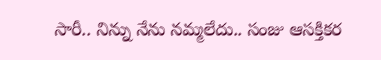సారీ.. నిన్ను నేను నమ్మలేదు.. సంజు ఆసక్తికర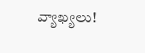వ్యాఖ్యలు!